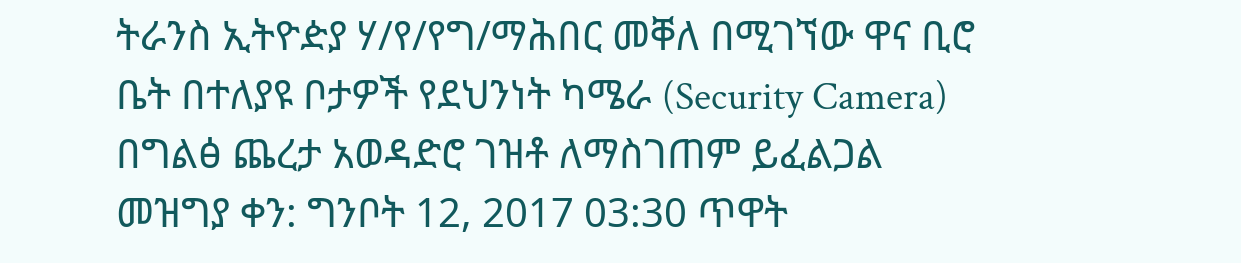ትራንስ ኢትዮዽያ ሃ/የ/የግ/ማሕበር መቐለ በሚገኘው ዋና ቢሮ ቤት በተለያዩ ቦታዎች የደህንነት ካሜራ (Security Camera) በግልፅ ጨረታ አወዳድሮ ገዝቶ ለማስገጠም ይፈልጋል
መዝግያ ቀን: ግንቦት 12, 2017 03:30 ጥዋት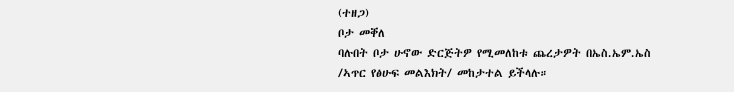(ተዘጋ)
ቦታ መቐለ
ባሉበት ቦታ ሁኖው ድርጅትዎ የሚመለከቱ ጨረታዎት በኤስ.ኤም.ኤስ /ኣጥር የፅሁፍ መልእክት/ መከታተል ይችላሉ።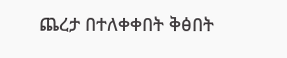ጨረታ በተለቀቀበት ቅፅበት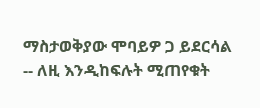ማስታወቅያው ሞባይዎ ጋ ይደርሳል -- ለዚ እንዲከፍሉት ሚጠየቁት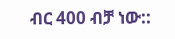ብር 400 ብቻ ነው::